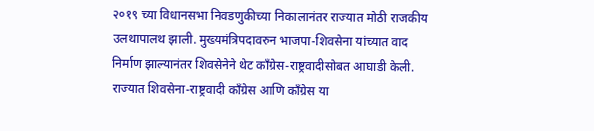२०१९ च्या विधानसभा निवडणुकीच्या निकालानंतर राज्यात मोठी राजकीय उलथापालथ झाली. मुख्यमंत्रिपदावरुन भाजपा-शिवसेना यांच्यात वाद निर्माण झाल्यानंतर शिवसेनेने थेट काँग्रेस-राष्ट्रवादीसोबत आघाडी केली. राज्यात शिवसेना-राष्ट्रवादी काँग्रेस आणि काँग्रेस या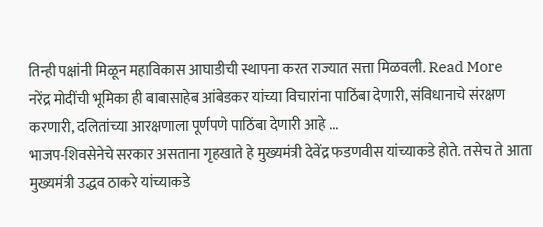तिन्ही पक्षांनी मिळून महाविकास आघाडीची स्थापना करत राज्यात सत्ता मिळवली. Read More
नरेंद्र मोदींची भूमिका ही बाबासाहेब आंबेडकर यांच्या विचारांना पाठिंबा देणारी, संविधानाचे संरक्षण करणारी, दलितांच्या आरक्षणाला पूर्णपणे पाठिंबा देणारी आहे ...
भाजप-शिवसेनेचे सरकार असताना गृहखाते हे मुख्यमंत्री देवेंद्र फडणवीस यांच्याकडे होते. तसेच ते आता मुख्यमंत्री उद्धव ठाकरे यांच्याकडे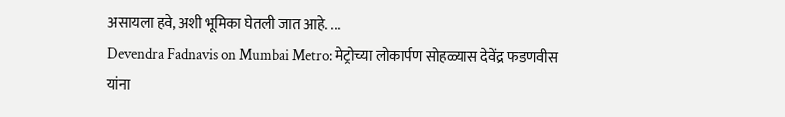असायला हवे, अशी भूमिका घेतली जात आहे. ...
Devendra Fadnavis on Mumbai Metro: मेट्रोच्या लोकार्पण सोहळ्यास देवेंद्र फडणवीस यांना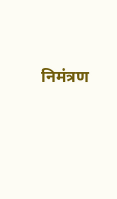निमंत्रण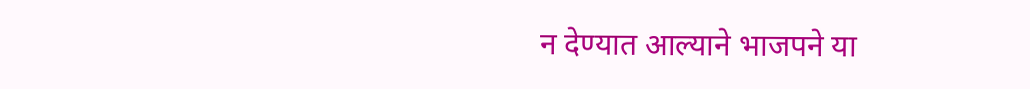न देण्यात आल्याने भाजपने या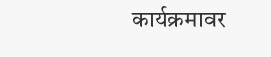कार्यक्रमावर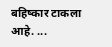बहिष्कार टाकला आहे. ...